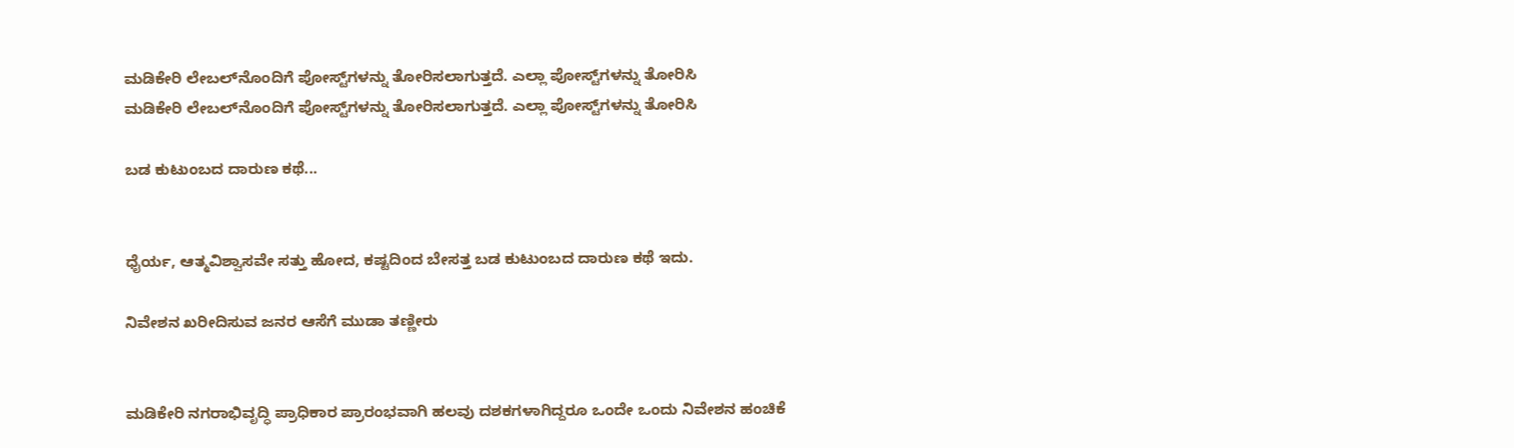ಮಡಿಕೇರಿ ಲೇಬಲ್‌ನೊಂದಿಗೆ ಪೋಸ್ಟ್‌ಗಳನ್ನು ತೋರಿಸಲಾಗುತ್ತದೆ. ಎಲ್ಲಾ ಪೋಸ್ಟ್‌ಗಳನ್ನು ತೋರಿಸಿ
ಮಡಿಕೇರಿ ಲೇಬಲ್‌ನೊಂದಿಗೆ ಪೋಸ್ಟ್‌ಗಳನ್ನು ತೋರಿಸಲಾಗುತ್ತದೆ. ಎಲ್ಲಾ ಪೋಸ್ಟ್‌ಗಳನ್ನು ತೋರಿಸಿ

ಬಡ ಕುಟುಂಬದ ದಾರುಣ ಕಥೆ...


ಧೈರ್ಯ, ಆತ್ಮವಿಶ್ವಾಸವೇ ಸತ್ತು ಹೋದ, ಕಷ್ಟದಿಂದ ಬೇಸತ್ತ ಬಡ ಕುಟುಂಬದ ದಾರುಣ ಕಥೆ ಇದು.

ನಿವೇಶನ ಖರೀದಿಸುವ ಜನರ ಆಸೆಗೆ ಮುಡಾ ತಣ್ಣೀರು


ಮಡಿಕೇರಿ ನಗರಾಭಿವೃದ್ಧಿ ಪ್ರಾಧಿಕಾರ ಪ್ರಾರಂಭವಾಗಿ ಹಲವು ದಶಕಗಳಾಗಿದ್ದರೂ ಒಂದೇ ಒಂದು ನಿವೇಶನ ಹಂಚಿಕೆ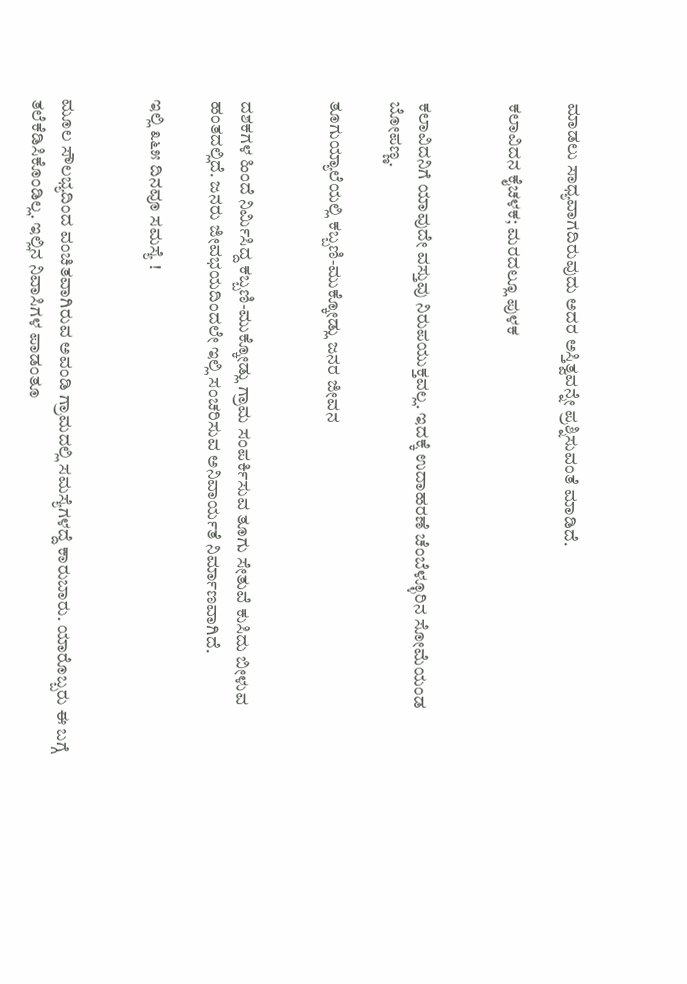ಮಾಡಲು ಸಾಧ್ಯವಾಗದಿರುವುದು ಅದರ ಅಸ್ತಿತ್ವವನ್ನೇ ಪ್ರಶ್ನಿಸುವಂತೆ ಮಾಡಿದೆ.

ಕಲಾವಿದನ ಕೈಚಳಕ; ಮರದಲ್ಲೂ ಪುಳಕ


ಕಲಾವಿದನಿಗೆ ಯಾವುದೇ ವಸ್ತುವು ನಿರುಪಯುಕ್ತವಲ್ಲ. ಇದಕ್ಕೆ ಉದಾಹರಣೆ ಚೆಂಬೆಳ್ಳೂರಿನ ಸೋಮೆಯಂಡ ಬೋಪಣ್ಣ.

ತೂಗುಯ್ಯಾಲೆಯಲ್ಲಿ ಕಬ್ಬಣಿ-ಮುಕ್ಕೋಡ್ಲು ಜನರ ಜೀವನ


ದಶಕಗಳ ಹಿಂದೆ ನಿರ್ಮಿಸಿದ್ದ ಕಬ್ಬಣಿ-ಮುಕ್ಕೋಡ್ಲು ಗ್ರಾಮ ಸಂಪರ್ಕಿಸುವ ತೂಗು ಸೇತುವೆ ಕುಸಿದು ಬೀಳುವ ಹಂತದಲ್ಲಿದೆ. ಜನರು ಜೀವಭಯದಿಂದಲೇ ಇಲ್ಲಿ ಸಂಚರಿಸುವ ಅನಿವಾರ್ಯತೆ ನಿರ್ಮಾಣವಾಗಿದೆ.

ಇಲ್ಲಿ ೩೬೫ ದಿನವೂ ಸಮಸ್ಯೆ !


ಮೂಲ ಸೌಲಭ್ಯದಿಂದ ವಂಚಿತವಾಗಿರುವ ಅವಂಡಿ ಗ್ರಾಮದಲ್ಲಿ ಸಮಸ್ಯೆಗಳದ್ದೆ ಕಾರುಬಾರು. ಯಾರೊಬ್ಬರು ಈ ಬಗ್ಗೆ ತಲೆಕೆಡಿಸಿಕೊಂಡಿಲ್ಲ. ಇಲ್ಲಿನ ನಿವಾಸಿಗಳ ಪಾಡಂತೂ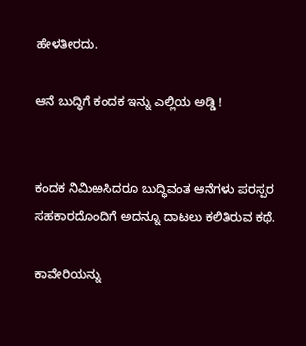ಹೇಳತೀರದು.

ಆನೆ ಬುದ್ಧಿಗೆ ಕಂದಕ ಇನ್ನು ಎಲ್ಲಿಯ ಅಡ್ಡಿ !


ಕಂದಕ ನಿಮಿಱಸಿದರೂ ಬುದ್ಧಿವಂತ ಆನೆಗಳು ಪರಸ್ಪರ ಸಹಕಾರದೊಂದಿಗೆ ಅದನ್ನೂ ದಾಟಲು ಕಲಿತಿರುವ ಕಥೆ.

ಕಾವೇರಿಯನ್ನು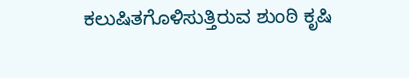ಕಲುಷಿತಗೊಳಿಸುತ್ತಿರುವ ಶುಂಠಿ ಕೃಷಿ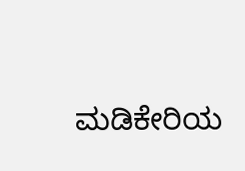ಮಡಿಕೇರಿಯ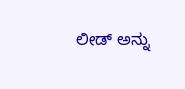ಲೀಡ್ ಅನ್ನು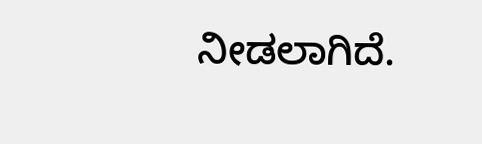ನೀಡಲಾಗಿದೆ.